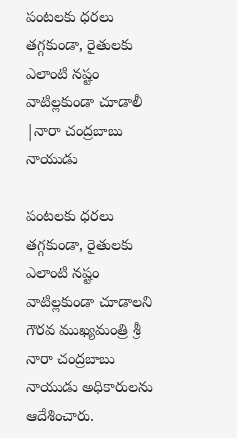పంటలకు ధరలు తగ్గకుండా, రైతులకు ఎలాంటి నష్టం వాటిల్లకుండా చూడాలీ |నారా చంద్రబాబు నాయుడు

పంటలకు ధరలు తగ్గకుండా, రైతులకు ఎలాంటి నష్టం వాటిల్లకుండా చూడాలని గౌరవ ముఖ్యమంత్రి శ్రీ నారా చంద్రబాబు నాయుడు అధికారులను ఆదేశించారు.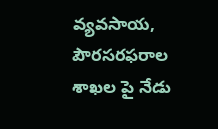వ్యవసాయ, పౌరసరఫరాల శాఖల పై నేడు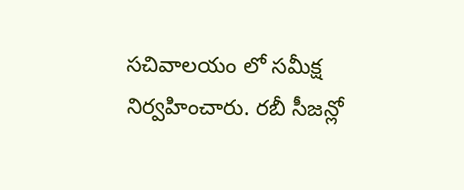సచివాలయం లో సమీక్ష నిర్వహించారు. రబీ సీజన్లో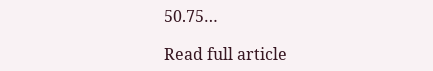50.75…

Read full article